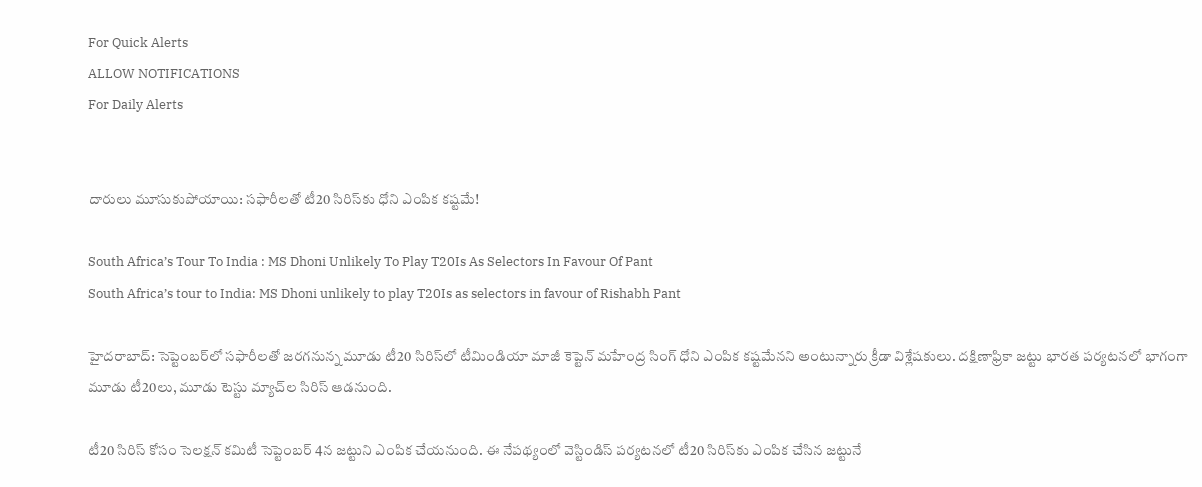For Quick Alerts
ALLOW NOTIFICATIONS
For Daily Alerts


దారులు మూసుకుపోయాయి: సఫారీలతో టీ20 సిరిస్‌కు ధోని ఎంపిక కష్టమే!

South Africa’s Tour To India : MS Dhoni Unlikely To Play T20Is As Selectors In Favour Of Pant
South Africa’s tour to India: MS Dhoni unlikely to play T20Is as selectors in favour of Rishabh Pant

హైదరాబాద్: సెప్టెంబర్‌లో సఫారీలతో జరగనున్న మూడు టీ20 సిరిస్‌లో టీమిండియా మాజీ కెప్టెన్ మహేంద్ర సింగ్ ధోని ఎంపిక కష్టమేనని అంటున్నారు క్రీడా విశ్లేషకులు. దక్షిణాఫ్రికా జట్టు భారత పర్యటనలో భాగంగా మూడు టీ20లు, మూడు టెస్టు మ్యాచ్‌ల సిరిస్ ఆడనుంది.

టీ20 సిరిస్ కోసం సెలక్షన్ కమిటీ సెప్టెంబర్ 4న జట్టుని ఎంపిక చేయనుంది. ఈ నేపథ్యంలో వెస్టిండిస్ పర్యటనలో టీ20 సిరిస్‌కు ఎంపిక చేసిన జట్టునే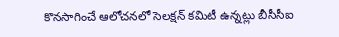కొనసాగించే ఆలోచనలో సెలక్షన్ కమిటీ ఉన్నట్లు బీసీసీఐ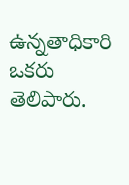ఉన్నతాధికారి ఒకరు తెలిపారు.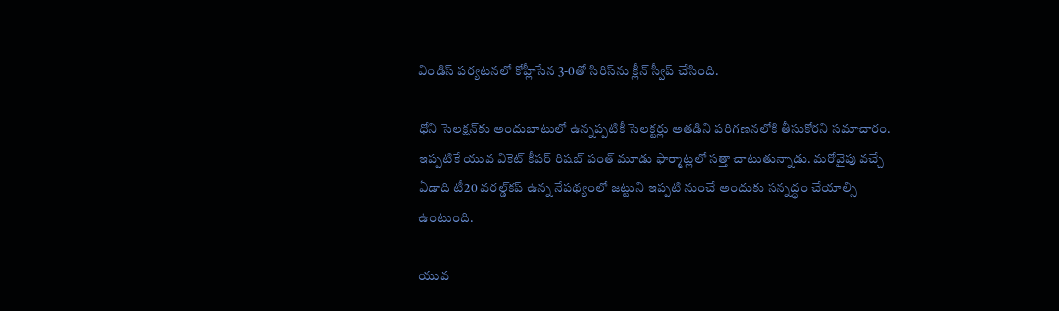విండిస్ పర్యటనలో కోహ్లీసేన 3-0తో సిరిస్‌ను క్లీన్ స్వీప్ చేసింది.

ధోని సెలక్షన్‌కు అందుబాటులో ఉన్నప్పటికీ సెలక్టర్లు అతడిని పరిగణనలోకి తీసుకోరని సమాచారం. ఇప్పటికే యువ వికెట్ కీపర్ రిషబ్ పంత్ మూడు ఫార్మాట్లలో సత్తా చాటుతున్నాడు. మరోవైపు వచ్చే ఏడాది టీ20 వరల్డ్‌కప్ ఉన్న నేపథ్యంలో జట్టుని ఇప్పటి నుంచే అందుకు సన్నద్ధం చేయాల్సి ఉంటుంది.

యువ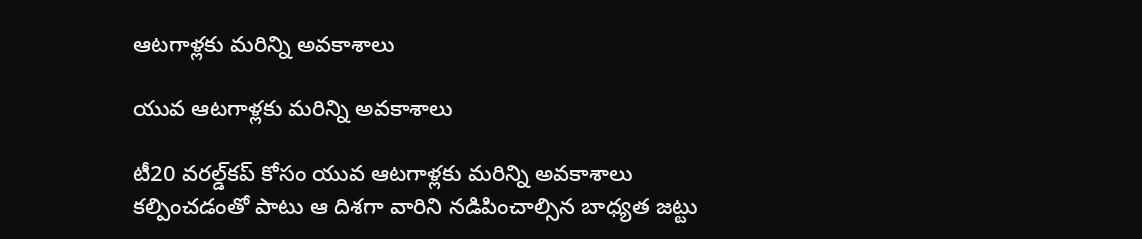ఆటగాళ్లకు మరిన్ని అవకాశాలు

యువ ఆటగాళ్లకు మరిన్ని అవకాశాలు

టీ20 వరల్డ్‌కప్‌ కోసం యువ ఆటగాళ్లకు మరిన్ని అవకాశాలు కల్పించడంతో పాటు ఆ దిశగా వారిని నడిపించాల్సిన బాధ్యత జట్టు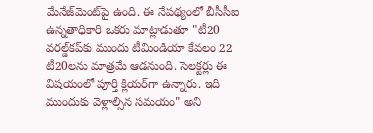మేనేజ్‌మెంట్‌పై ఉంది. ఈ నేపథ్యంలో బీసీసీఐ ఉన్నతాధికారి ఒకరు మాట్లాడుతూ "టీ20 వరల్డ్‌కప్‌కు ముందు టీమిండియా కేవలం 22 టీ20లను మాత్రమే ఆడనుంది. సెలక్టర్లు ఈ విషయంలో పూర్తి క్లియర్‌గా ఉన్నారు. ఇది ముందుకు వెళ్లాల్సిన సమయం" అని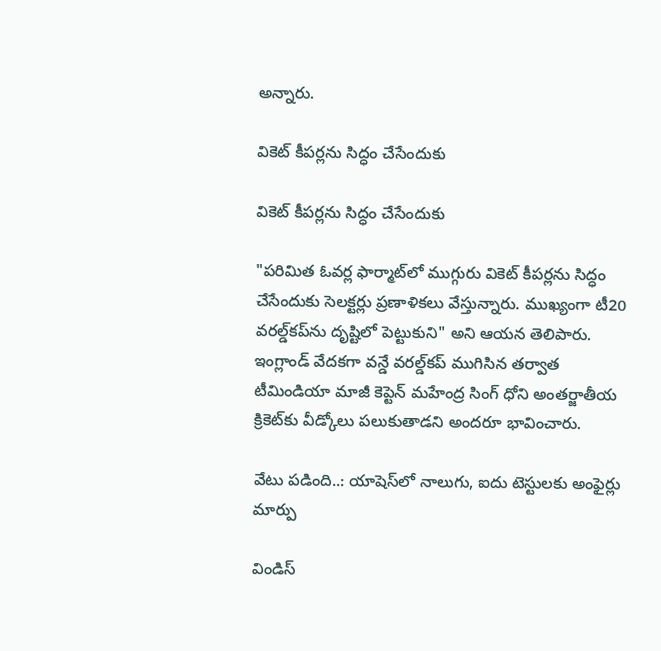అన్నారు.

వికెట్ కీపర్లను సిద్ధం చేసేందుకు

వికెట్ కీపర్లను సిద్ధం చేసేందుకు

"పరిమిత ఓవర్ల ఫార్మాట్‌లో ముగ్గురు వికెట్ కీపర్లను సిద్ధం చేసేందుకు సెలక్టర్లు ప్రణాళికలు వేస్తున్నారు. ముఖ్యంగా టీ20 వరల్డ్‌కప్‌ను దృష్టిలో పెట్టుకుని" అని ఆయన తెలిపారు. ఇంగ్లాండ్ వేదకగా వన్డే వరల్డ్‌కప్ ముగిసిన తర్వాత టీమిండియా మాజీ కెప్టెన్ మహేంద్ర సింగ్ ధోని అంతర్జాతీయ క్రికెట్‌కు వీడ్కోలు పలుకుతాడని అందరూ భావించారు.

వేటు పడింది..: యాషెస్‌లో నాలుగు, ఐదు టెస్టులకు అంఫైర్లు మార్పు

విండిస్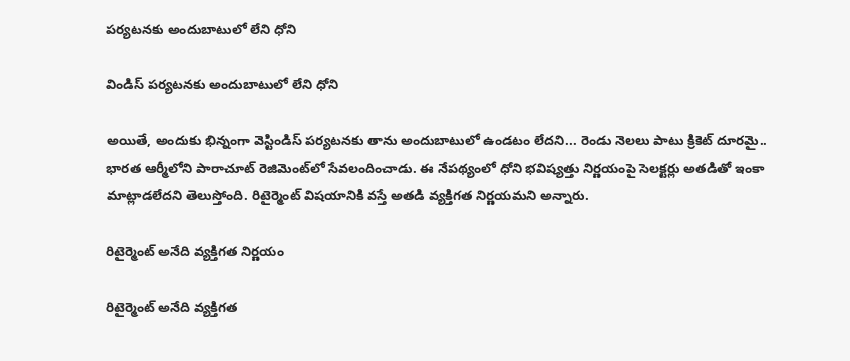పర్యటనకు అందుబాటులో లేని ధోని

విండిస్ పర్యటనకు అందుబాటులో లేని ధోని

అయితే, అందుకు భిన్నంగా వెస్టిండిస్ పర్యటనకు తాను అందుబాటులో ఉండటం లేదని... రెండు నెలలు పాటు క్రికెట్ దూరమై.. భారత ఆర్మీలోని పారాచూట్ రెజిమెంట్‌లో సేవలందించాడు. ఈ నేపథ్యంలో ధోని భవిష్యత్తు నిర్ణయంపై సెలక్టర్లు అతడితో ఇంకా మాట్లాడలేదని తెలుస్తోంది. రిటైర్మెంట్ విషయానికి వస్తే అతడి వ్యక్తిగత నిర్ణయమని అన్నారు.

రిటైర్మెంట్ అనేది వ్యక్తిగత నిర్ణయం

రిటైర్మెంట్ అనేది వ్యక్తిగత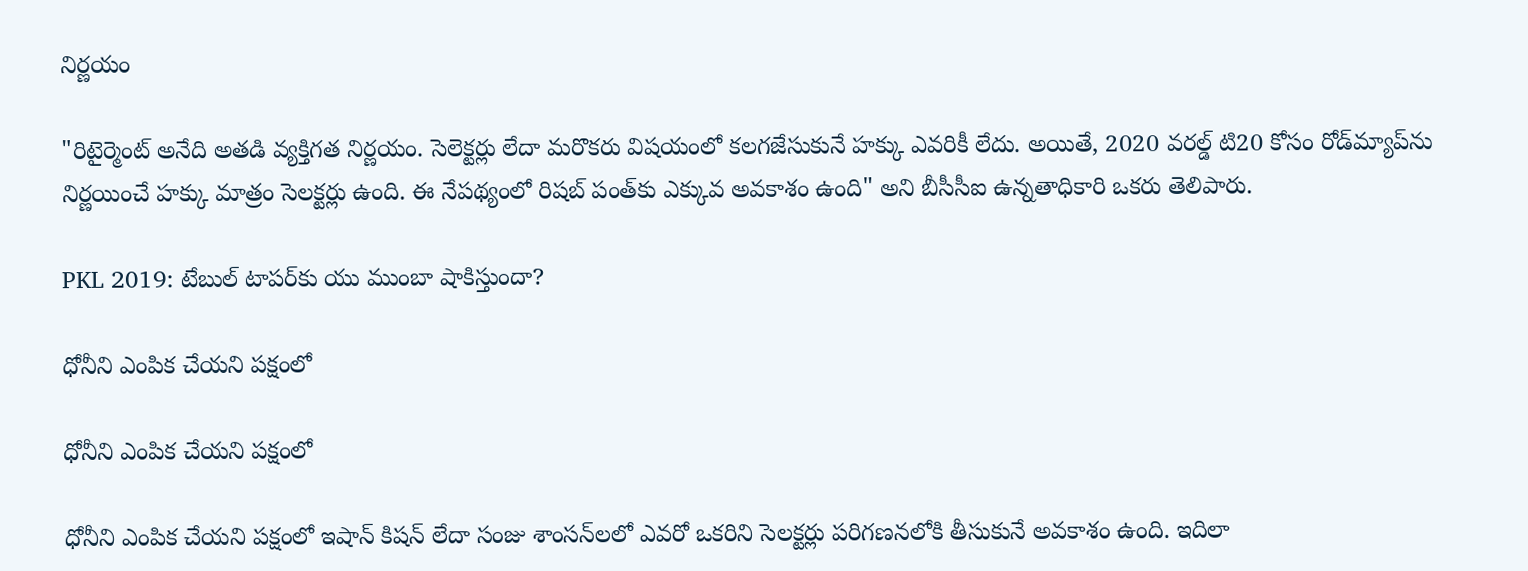నిర్ణయం

"రిటైర్మెంట్ అనేది అతడి వ్యక్తిగత నిర్ణయం. సెలెక్టర్లు లేదా మరొకరు విషయంలో కలగజేసుకునే హక్కు ఎవరికీ లేదు. అయితే, 2020 వరల్డ్ టి20 కోసం రోడ్‌మ్యాప్‌ను నిర్ణయించే హక్కు మాత్రం సెలక్టర్లు ఉంది. ఈ నేపథ్యంలో రిషబ్ పంత్‌కు ఎక్కువ అవకాశం ఉంది" అని బీసీసీఐ ఉన్నతాధికారి ఒకరు తెలిపారు.

PKL 2019: టేబుల్ టాపర్‌కు యు ముంబా షాకిస్తుందా?

ధోనీని ఎంపిక చేయని పక్షంలో

ధోనీని ఎంపిక చేయని పక్షంలో

ధోనీని ఎంపిక చేయని పక్షంలో ఇషాన్ కిషన్ లేదా సంజు శాంసన్‌లలో ఎవరో ఒకరిని సెలక్టర్లు పరిగణనలోకి తీసుకునే అవకాశం ఉంది. ఇదిలా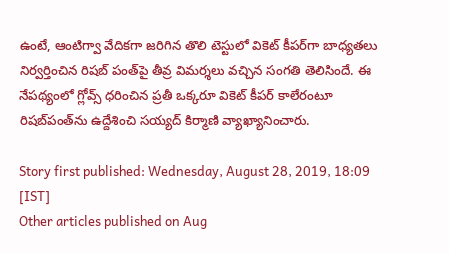ఉంటే, ఆంటిగ్వా వేదికగా జరిగిన తొలి టెస్టులో వికెట్ కీపర్‌గా బాధ్యతలు నిర్వర్తించిన రిషబ్ పంత్‌పై తీవ్ర విమర్శలు వచ్చిన సంగతి తెలిసిందే. ఈ నేపథ్యంలో గ్లోవ్స్‌ ధరించిన ప్రతీ ఒక్కరూ వికెట్‌ కీపర్‌ కాలేరంటూ రిషబ్‌పంత్‌ను ఉద్దేశించి సయ్యద్ కిర్మాణి వ్యాఖ్యానించారు.

Story first published: Wednesday, August 28, 2019, 18:09 [IST]
Other articles published on Aug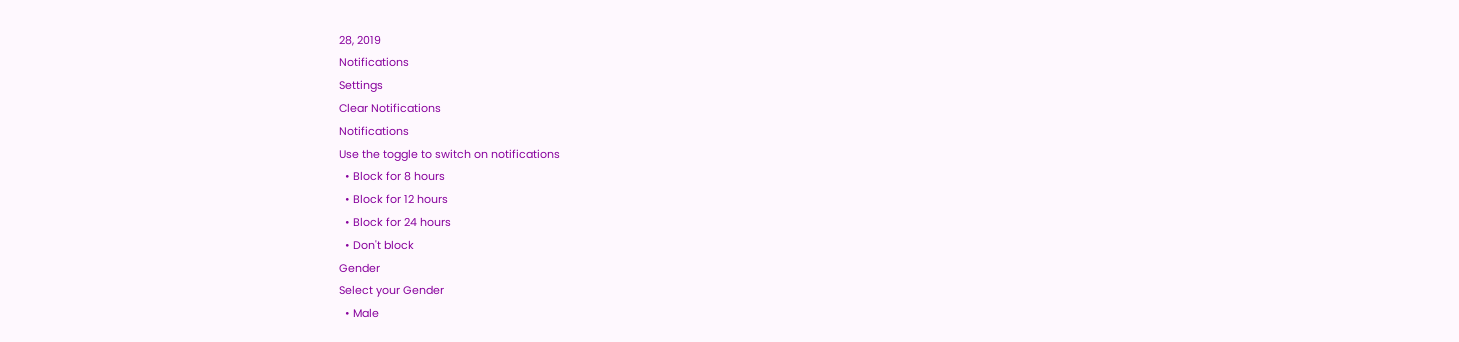28, 2019
Notifications
Settings
Clear Notifications
Notifications
Use the toggle to switch on notifications
  • Block for 8 hours
  • Block for 12 hours
  • Block for 24 hours
  • Don't block
Gender
Select your Gender
  • Male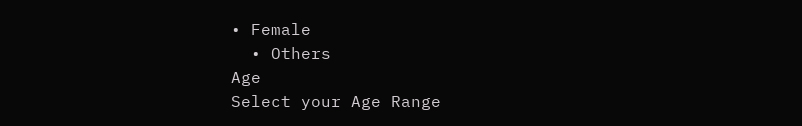• Female
  • Others
Age
Select your Age Range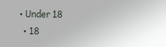• Under 18
  • 18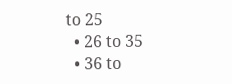to 25
  • 26 to 35
  • 36 to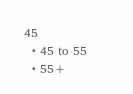45
  • 45 to 55
  • 55+